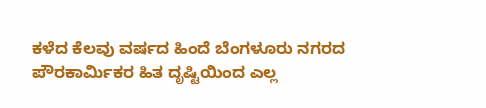ಕಳೆದ ಕೆಲವು ವರ್ಷದ ಹಿಂದೆ ಬೆಂಗಳೂರು ನಗರದ ಪೌರಕಾರ್ಮಿಕರ ಹಿತ ದೃಷ್ಟಿಯಿಂದ ಎಲ್ಲ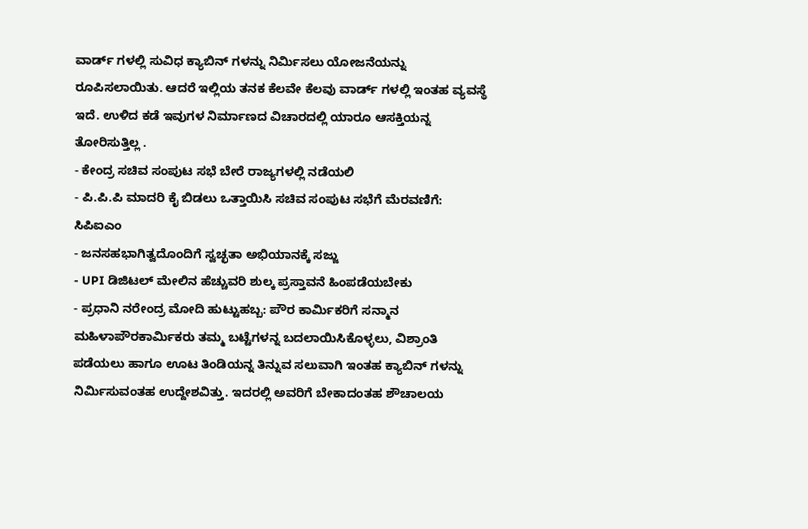ವಾರ್ಡ್ ಗಳಲ್ಲಿ ಸುವಿಧ ಕ್ಯಾಬಿನ್ ಗಳನ್ನು ನಿರ್ಮಿಸಲು ಯೋಜನೆಯನ್ನು ರೂಪಿಸಲಾಯಿತು. ಆದರೆ ಇಲ್ಲಿಯ ತನಕ ಕೆಲವೇ ಕೆಲವು ವಾರ್ಡ್ ಗಳಲ್ಲಿ ಇಂತಹ ವ್ಯವಸ್ಥೆ ಇದೆ. ಉಳಿದ ಕಡೆ ಇವುಗಳ ನಿರ್ಮಾಣದ ವಿಚಾರದಲ್ಲಿ ಯಾರೂ ಆಸಕ್ತಿಯನ್ನ ತೋರಿಸುತ್ತಿಲ್ಲ .
- ಕೇಂದ್ರ ಸಚಿವ ಸಂಪುಟ ಸಭೆ ಬೇರೆ ರಾಜ್ಯಗಳಲ್ಲಿ ನಡೆಯಲಿ
- ಪಿ.ಪಿ.ಪಿ ಮಾದರಿ ಕೈ ಬಿಡಲು ಒತ್ತಾಯಿಸಿ ಸಚಿವ ಸಂಪುಟ ಸಭೆಗೆ ಮೆರವಣಿಗೆ: ಸಿಪಿಐಎಂ
- ಜನಸಹಭಾಗಿತ್ವದೊಂದಿಗೆ ಸ್ವಚ್ಛತಾ ಅಭಿಯಾನಕ್ಕೆ ಸಜ್ಜು
- UPI ಡಿಜಿಟಲ್ ಮೇಲಿನ ಹೆಚ್ಚುವರಿ ಶುಲ್ಕ ಪ್ರಸ್ತಾವನೆ ಹಿಂಪಡೆಯಬೇಕು
- ಪ್ರಧಾನಿ ನರೇಂದ್ರ ಮೋದಿ ಹುಟ್ಟುಹಬ್ಬ: ಪೌರ ಕಾರ್ಮಿಕರಿಗೆ ಸನ್ಮಾನ
ಮಹಿಳಾಪೌರಕಾರ್ಮಿಕರು ತಮ್ಮ ಬಟ್ಟೆಗಳನ್ನ ಬದಲಾಯಿಸಿಕೊಳ್ಳಲು, ವಿಶ್ರಾಂತಿ ಪಡೆಯಲು ಹಾಗೂ ಊಟ ತಿಂಡಿಯನ್ನ ತಿನ್ನುವ ಸಲುವಾಗಿ ಇಂತಹ ಕ್ಯಾಬಿನ್ ಗಳನ್ನು ನಿರ್ಮಿಸುವಂತಹ ಉದ್ದೇಶವಿತ್ತು. ಇದರಲ್ಲಿ ಅವರಿಗೆ ಬೇಕಾದಂತಹ ಶೌಚಾಲಯ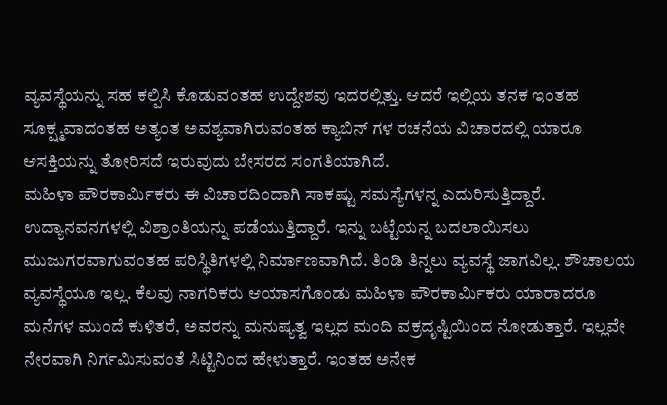ವ್ಯವಸ್ಥೆಯನ್ನು ಸಹ ಕಲ್ಪಿಸಿ ಕೊಡುವಂತಹ ಉದ್ದೇಶವು ಇದರಲ್ಲಿತ್ತು. ಆದರೆ ಇಲ್ಲಿಯ ತನಕ ಇಂತಹ ಸೂಕ್ಷ್ಮವಾದಂತಹ ಅತ್ಯಂತ ಅವಶ್ಯವಾಗಿರುವಂತಹ ಕ್ಯಾಬಿನ್ ಗಳ ರಚನೆಯ ವಿಚಾರದಲ್ಲಿ ಯಾರೂ ಆಸಕ್ತಿಯನ್ನು ತೋರಿಸದೆ ಇರುವುದು ಬೇಸರದ ಸಂಗತಿಯಾಗಿದೆ.
ಮಹಿಳಾ ಪೌರಕಾರ್ಮಿಕರು ಈ ವಿಚಾರದಿಂದಾಗಿ ಸಾಕಷ್ಟು ಸಮಸ್ಯೆಗಳನ್ನ ಎದುರಿಸುತ್ತಿದ್ದಾರೆ. ಉದ್ಯಾನವನಗಳಲ್ಲಿ ವಿಶ್ರಾಂತಿಯನ್ನು ಪಡೆಯುತ್ತಿದ್ದಾರೆ. ಇನ್ನು ಬಟ್ಟೆಯನ್ನ ಬದಲಾಯಿಸಲು ಮುಜುಗರವಾಗುವಂತಹ ಪರಿಸ್ಥಿತಿಗಳಲ್ಲಿ ನಿರ್ಮಾಣವಾಗಿದೆ. ತಿಂಡಿ ತಿನ್ನಲು ವ್ಯವಸ್ಥೆ ಜಾಗವಿಲ್ಲ. ಶೌಚಾಲಯ ವ್ಯವಸ್ಥೆಯೂ ಇಲ್ಲ. ಕೆಲವು ನಾಗರಿಕರು ಆಯಾಸಗೊಂಡು ಮಹಿಳಾ ಪೌರಕಾರ್ಮಿಕರು ಯಾರಾದರೂ ಮನೆಗಳ ಮುಂದೆ ಕುಳಿತರೆ, ಅವರನ್ನು ಮನುಷ್ಯತ್ವ ಇಲ್ಲದ ಮಂದಿ ವಕ್ರದೃಷ್ಟಿಯಿಂದ ನೋಡುತ್ತಾರೆ. ಇಲ್ಲವೇ ನೇರವಾಗಿ ನಿರ್ಗಮಿಸುವಂತೆ ಸಿಟ್ಟಿನಿಂದ ಹೇಳುತ್ತಾರೆ. ಇಂತಹ ಅನೇಕ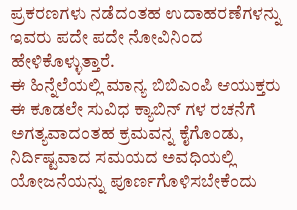ಪ್ರಕರಣಗಳು ನಡೆದಂತಹ ಉದಾಹರಣೆಗಳನ್ನು ಇವರು ಪದೇ ಪದೇ ನೋವಿನಿಂದ ಹೇಳಿಕೊಳ್ಳುತ್ತಾರೆ.
ಈ ಹಿನ್ನೆಲೆಯಲ್ಲಿ ಮಾನ್ಯ ಬಿಬಿಎಂಪಿ ಆಯುಕ್ತರು ಈ ಕೂಡಲೇ ಸುವಿಧ ಕ್ಯಾಬಿನ್ ಗಳ ರಚನೆಗೆ ಅಗತ್ಯವಾದಂತಹ ಕ್ರಮವನ್ನ ಕೈಗೊಂಡು, ನಿರ್ದಿಷ್ಟವಾದ ಸಮಯದ ಅವಧಿಯಲ್ಲಿ ಯೋಜನೆಯನ್ನು ಪೂರ್ಣಗೊಳಿಸಬೇಕೆಂದು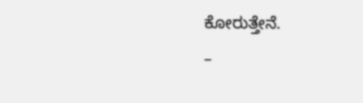ಕೋರುತ್ತೇನೆ.
–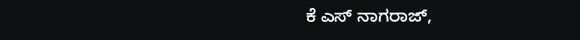ಕೆ ಎಸ್ ನಾಗರಾಜ್,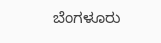ಬೆಂಗಳೂರು